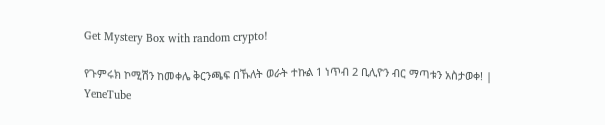Get Mystery Box with random crypto!

የጉምሩክ ኮሚሽን ከመቀሌ ቅርንጫፍ በኹለት ወራት ተኩል 1 ነጥብ 2 ቢሊዮን ብር ማጣቱን አስታወቀ! | YeneTube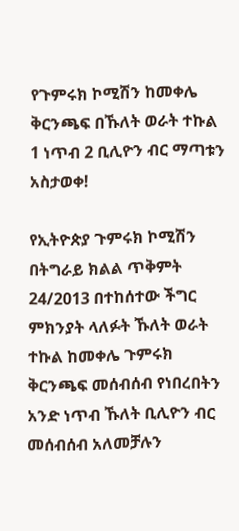የጉምሩክ ኮሚሽን ከመቀሌ ቅርንጫፍ በኹለት ወራት ተኩል 1 ነጥብ 2 ቢሊዮን ብር ማጣቱን አስታወቀ!

የኢትዮጵያ ጉምሩክ ኮሚሽን በትግራይ ክልል ጥቅምት 24/2013 በተከሰተው ችግር ምክንያት ላለፉት ኹለት ወራት ተኩል ከመቀሌ ጉምሩክ ቅርንጫፍ መሰብሰብ የነበረበትን አንድ ነጥብ ኹለት ቢሊዮን ብር መሰብሰብ አለመቻሉን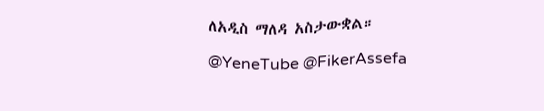ለአዲስ ማለዳ አስታውቋል።

@YeneTube @FikerAssefa